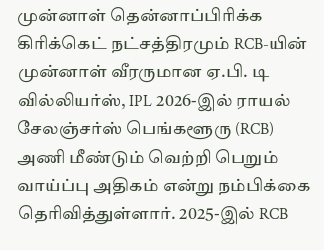முன்னாள் தென்னாப்பிரிக்க கிரிக்கெட் நட்சத்திரமும் RCB-யின் முன்னாள் வீரருமான ஏ.பி. டி வில்லியர்ஸ், IPL 2026-இல் ராயல் சேலஞ்சர்ஸ் பெங்களூரு (RCB) அணி மீண்டும் வெற்றி பெறும் வாய்ப்பு அதிகம் என்று நம்பிக்கை தெரிவித்துள்ளார். 2025-இல் RCB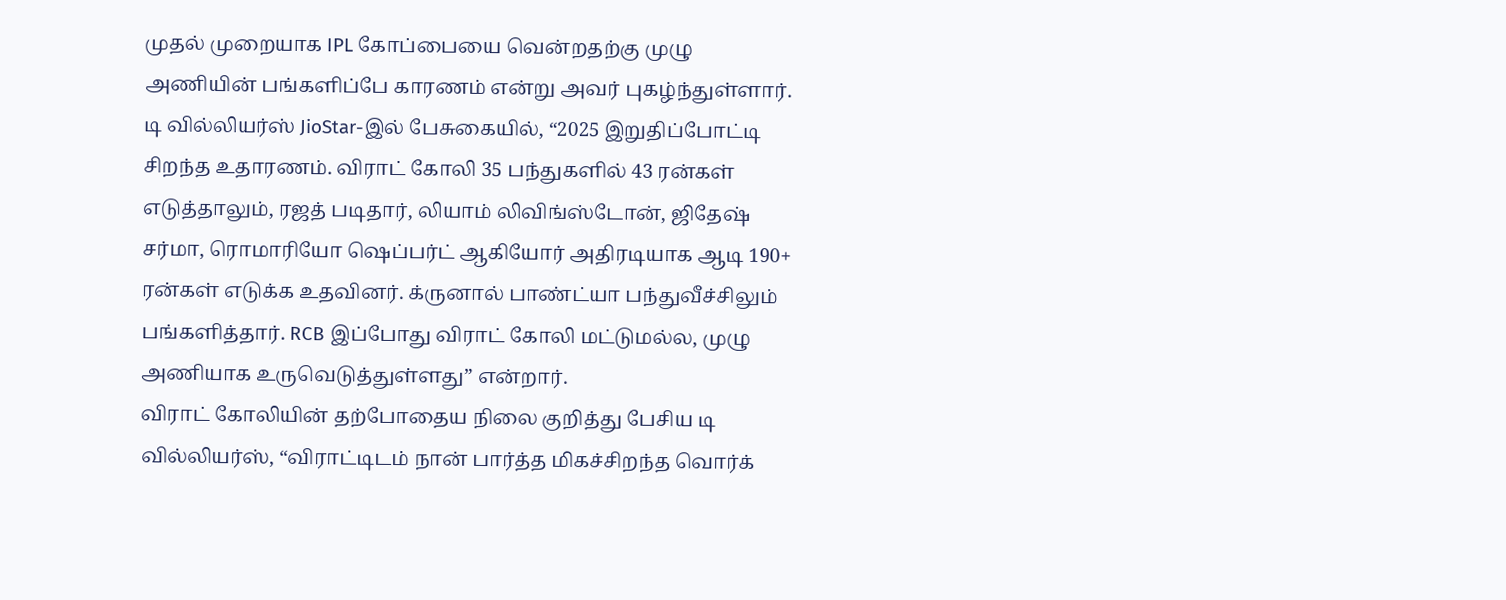முதல் முறையாக IPL கோப்பையை வென்றதற்கு முழு அணியின் பங்களிப்பே காரணம் என்று அவர் புகழ்ந்துள்ளார்.
டி வில்லியர்ஸ் JioStar-இல் பேசுகையில், “2025 இறுதிப்போட்டி சிறந்த உதாரணம். விராட் கோலி 35 பந்துகளில் 43 ரன்கள் எடுத்தாலும், ரஜத் படிதார், லியாம் லிவிங்ஸ்டோன், ஜிதேஷ் சர்மா, ரொமாரியோ ஷெப்பர்ட் ஆகியோர் அதிரடியாக ஆடி 190+ ரன்கள் எடுக்க உதவினர். க்ருனால் பாண்ட்யா பந்துவீச்சிலும் பங்களித்தார். RCB இப்போது விராட் கோலி மட்டுமல்ல, முழு அணியாக உருவெடுத்துள்ளது” என்றார்.
விராட் கோலியின் தற்போதைய நிலை குறித்து பேசிய டி வில்லியர்ஸ், “விராட்டிடம் நான் பார்த்த மிகச்சிறந்த வொர்க்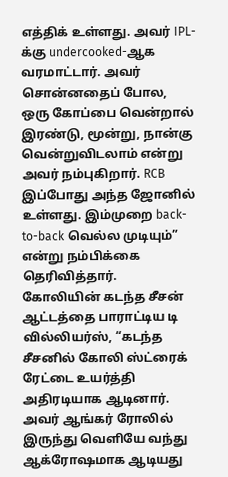எத்திக் உள்ளது. அவர் IPL-க்கு undercooked-ஆக வரமாட்டார். அவர் சொன்னதைப் போல, ஒரு கோப்பை வென்றால் இரண்டு, மூன்று, நான்கு வென்றுவிடலாம் என்று அவர் நம்புகிறார். RCB இப்போது அந்த ஜோனில் உள்ளது. இம்முறை back-to-back வெல்ல முடியும்” என்று நம்பிக்கை தெரிவித்தார்.
கோலியின் கடந்த சீசன் ஆட்டத்தை பாராட்டிய டி வில்லியர்ஸ், “கடந்த சீசனில் கோலி ஸ்ட்ரைக் ரேட்டை உயர்த்தி அதிரடியாக ஆடினார். அவர் ஆங்கர் ரோலில் இருந்து வெளியே வந்து ஆக்ரோஷமாக ஆடியது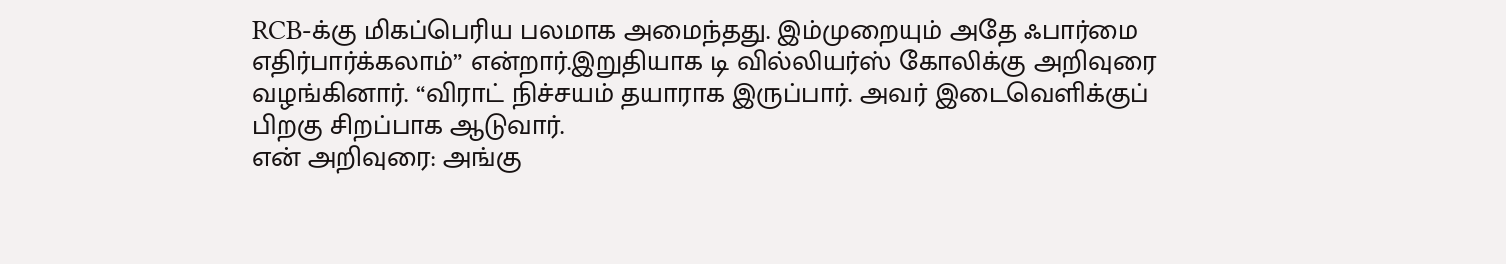RCB-க்கு மிகப்பெரிய பலமாக அமைந்தது. இம்முறையும் அதே ஃபார்மை எதிர்பார்க்கலாம்” என்றார்.இறுதியாக டி வில்லியர்ஸ் கோலிக்கு அறிவுரை வழங்கினார். “விராட் நிச்சயம் தயாராக இருப்பார். அவர் இடைவெளிக்குப் பிறகு சிறப்பாக ஆடுவார்.
என் அறிவுரை: அங்கு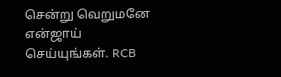சென்று வெறுமனே என்ஜாய் செய்யுங்கள். RCB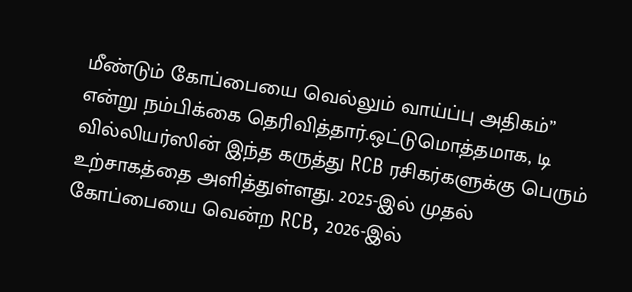மீண்டும் கோப்பையை வெல்லும் வாய்ப்பு அதிகம்” என்று நம்பிக்கை தெரிவித்தார்.ஒட்டுமொத்தமாக, டி வில்லியர்ஸின் இந்த கருத்து RCB ரசிகர்களுக்கு பெரும் உற்சாகத்தை அளித்துள்ளது. 2025-இல் முதல் கோப்பையை வென்ற RCB, 2026-இல்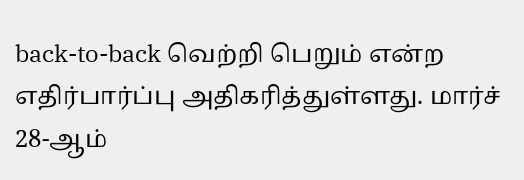back-to-back வெற்றி பெறும் என்ற எதிர்பார்ப்பு அதிகரித்துள்ளது. மார்ச் 28-ஆம்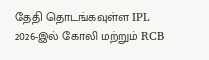தேதி தொடங்கவுள்ள IPL 2026-இல் கோலி மற்றும் RCB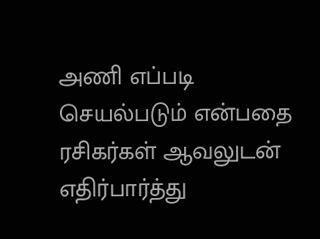அணி எப்படி செயல்படும் என்பதை ரசிகர்கள் ஆவலுடன் எதிர்பார்த்து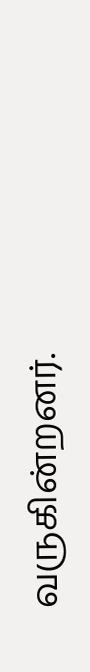வருகின்றனர்.